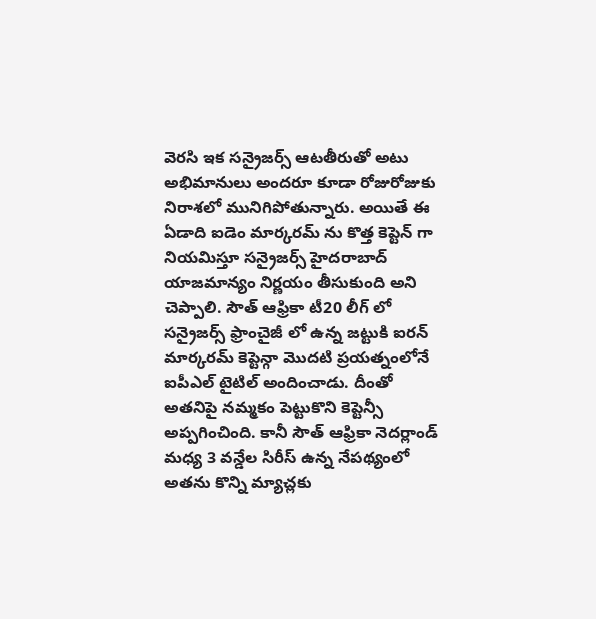వెరసి ఇక సన్రైజర్స్ ఆటతీరుతో అటు అభిమానులు అందరూ కూడా రోజురోజుకు నిరాశలో మునిగిపోతున్నారు. అయితే ఈ ఏడాది ఐడెం మార్కరమ్ ను కొత్త కెప్టెన్ గా నియమిస్తూ సన్రైజర్స్ హైదరాబాద్ యాజమాన్యం నిర్ణయం తీసుకుంది అని చెప్పాలి. సౌత్ ఆఫ్రికా టీ20 లీగ్ లో సన్రైజర్స్ ఫ్రాంచైజీ లో ఉన్న జట్టుకి ఐరన్ మార్కరమ్ కెప్టెన్గా మొదటి ప్రయత్నంలోనే ఐపీఎల్ టైటిల్ అందించాడు. దీంతో అతనిపై నమ్మకం పెట్టుకొని కెప్టెన్సీ అప్పగించింది. కానీ సౌత్ ఆఫ్రికా నెదర్లాండ్ మధ్య 3 వన్డేల సిరీస్ ఉన్న నేపథ్యంలో అతను కొన్ని మ్యాచ్లకు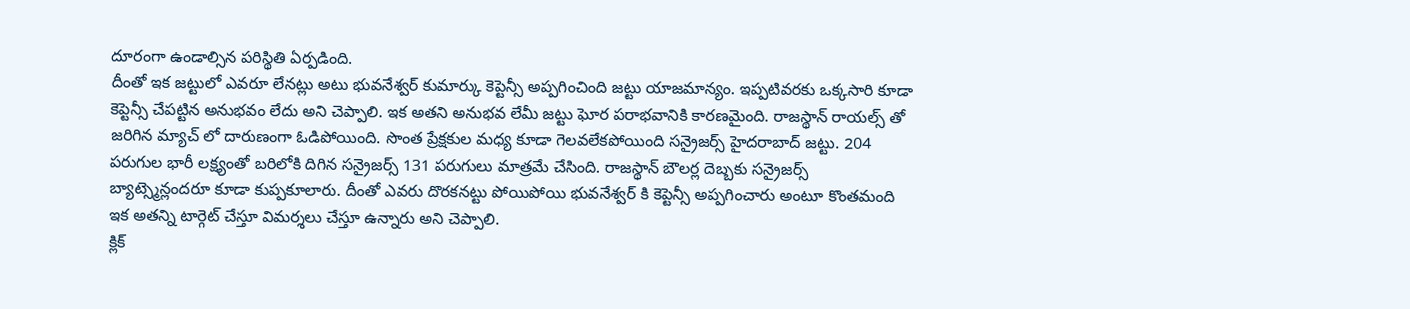దూరంగా ఉండాల్సిన పరిస్థితి ఏర్పడింది.
దీంతో ఇక జట్టులో ఎవరూ లేనట్లు అటు భువనేశ్వర్ కుమార్కు కెప్టెన్సీ అప్పగించింది జట్టు యాజమాన్యం. ఇప్పటివరకు ఒక్కసారి కూడా కెప్టెన్సీ చేపట్టిన అనుభవం లేదు అని చెప్పాలి. ఇక అతని అనుభవ లేమీ జట్టు ఘోర పరాభవానికి కారణమైంది. రాజస్థాన్ రాయల్స్ తో జరిగిన మ్యాచ్ లో దారుణంగా ఓడిపోయింది. సొంత ప్రేక్షకుల మధ్య కూడా గెలవలేకపోయింది సన్రైజర్స్ హైదరాబాద్ జట్టు. 204 పరుగుల భారీ లక్ష్యంతో బరిలోకి దిగిన సన్రైజర్స్ 131 పరుగులు మాత్రమే చేసింది. రాజస్థాన్ బౌలర్ల దెబ్బకు సన్రైజర్స్ బ్యాట్స్మెన్లందరూ కూడా కుప్పకూలారు. దీంతో ఎవరు దొరకనట్టు పోయిపోయి భువనేశ్వర్ కి కెప్టెన్సీ అప్పగించారు అంటూ కొంతమంది ఇక అతన్ని టార్గెట్ చేస్తూ విమర్శలు చేస్తూ ఉన్నారు అని చెప్పాలి.
క్లిక్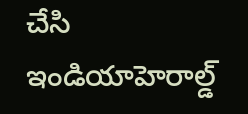చేసి ఇండియాహెరాల్డ్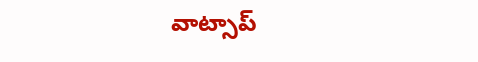వాట్సాప్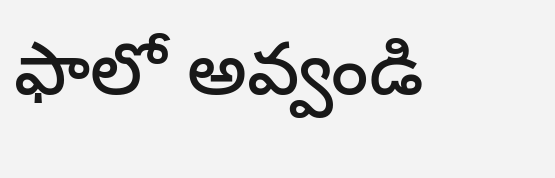ఫాలో అవ్వండి